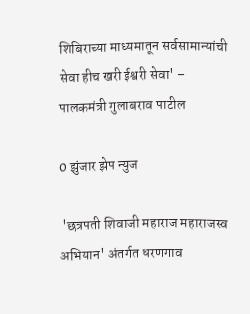शिबिराच्या माध्यमातून सर्वसामान्यांची सेवा हीच खरी ईश्वरी सेवा' – पालकमंत्री गुलाबराव पाटील

0 झुंजार झेप न्युज

 'छत्रपती शिवाजी महाराज महाराजस्व अभियान' अंतर्गत धरणगाव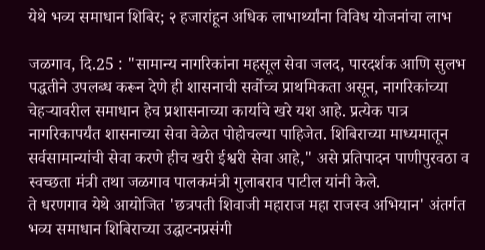येथे भव्य समाधान शिबिर; २ हजारांहून अधिक लाभार्थ्यांना विविध योजनांचा लाभ

जळगाव, दि.25 : "सामान्य नागरिकांना महसूल सेवा जलद, पारदर्शक आणि सुलभ पद्धतीने उपलब्ध करून देणे ही शासनाची सर्वोच्च प्राथमिकता असून, नागरिकांच्या चेहऱ्यावरील समाधान हेच प्रशासनाच्या कार्याचे खरे यश आहे. प्रत्येक पात्र नागरिकापर्यंत शासनाच्या सेवा वेळेत पोहोचल्या पाहिजेत. शिबिराच्या माध्यमातून सर्वसामान्यांची सेवा करणे हीच खरी ईश्वरी सेवा आहे," असे प्रतिपादन पाणीपुरवठा व स्वच्छता मंत्री तथा जळगाव पालकमंत्री गुलाबराव पाटील यांनी केले.
ते धरणगाव येथे आयोजित 'छत्रपती शिवाजी महाराज महा राजस्व अभियान' अंतर्गत भव्य समाधान शिबिराच्या उद्घाटनप्रसंगी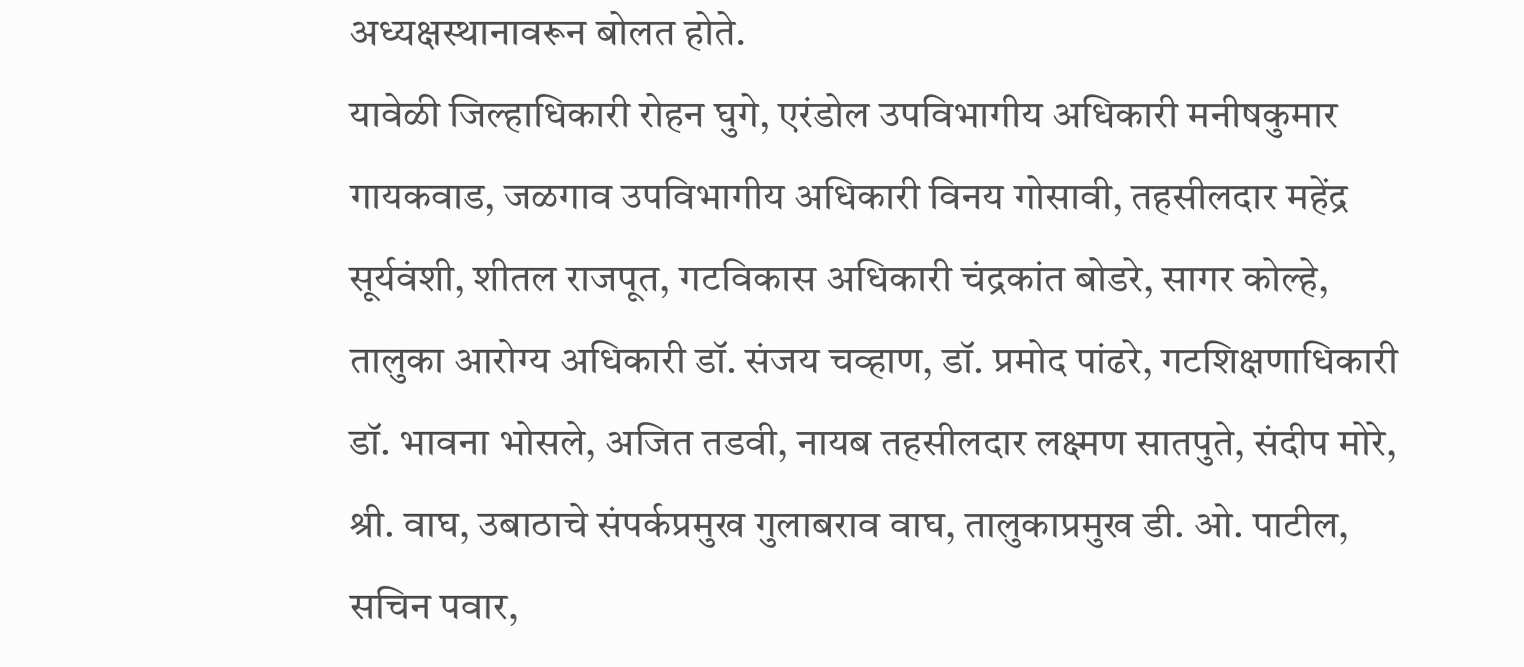अध्यक्षस्थानावरून बोलत होते.
यावेळी जिल्हाधिकारी रोहन घुगे, एरंडोल उपविभागीय अधिकारी मनीषकुमार गायकवाड, जळगाव उपविभागीय अधिकारी विनय गोसावी, तहसीलदार महेंद्र सूर्यवंशी, शीतल राजपूत, गटविकास अधिकारी चंद्रकांत बोडरे, सागर कोल्हे, तालुका आरोग्य अधिकारी डॉ. संजय चव्हाण, डॉ. प्रमोद पांढरे, गटशिक्षणाधिकारी डॉ. भावना भोसले, अजित तडवी, नायब तहसीलदार लक्ष्मण सातपुते, संदीप मोरे, श्री. वाघ, उबाठाचे संपर्कप्रमुख गुलाबराव वाघ, तालुकाप्रमुख डी. ओ. पाटील, सचिन पवार,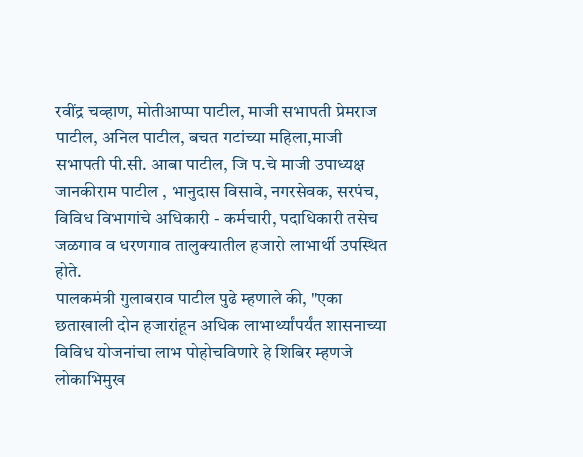रवींद्र चव्हाण, मोतीआप्पा पाटील, माजी सभापती प्रेमराज पाटील, अनिल पाटील, बचत गटांच्या महिला,माजी सभापती पी.सी. आबा पाटील, जि प.चे माजी उपाध्यक्ष जानकीराम पाटील , भानुदास विसावे, नगरसेवक, सरपंच, विविध विभागांचे अधिकारी - कर्मचारी, पदाधिकारी तसेच जळगाव व धरणगाव तालुक्यातील हजारो लाभार्थी उपस्थित होते.
पालकमंत्री गुलाबराव पाटील पुढे म्हणाले की, "एका छताखाली दोन हजारांहून अधिक लाभार्थ्यांपर्यंत शासनाच्या विविध योजनांचा लाभ पोहोचविणारे हे शिबिर म्हणजे लोकाभिमुख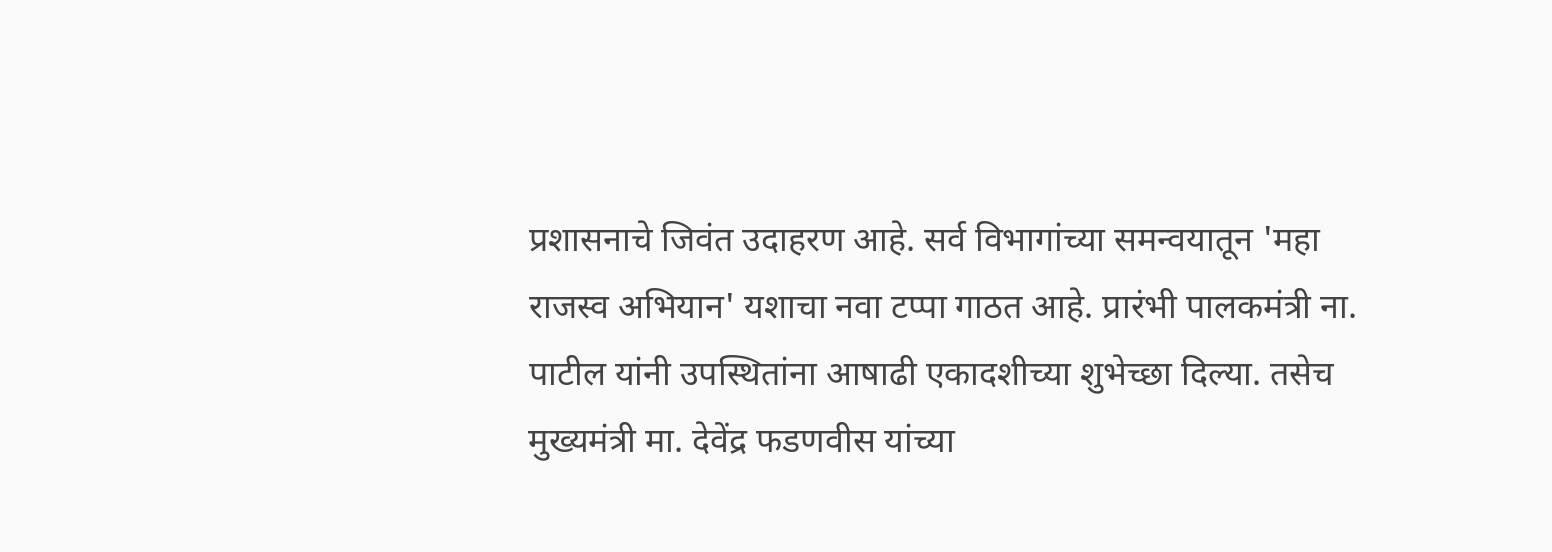प्रशासनाचे जिवंत उदाहरण आहे. सर्व विभागांच्या समन्वयातून 'महा राजस्व अभियान' यशाचा नवा टप्पा गाठत आहे. प्रारंभी पालकमंत्री ना. पाटील यांनी उपस्थितांना आषाढी एकादशीच्या शुभेच्छा दिल्या. तसेच मुख्यमंत्री मा. देवेंद्र फडणवीस यांच्या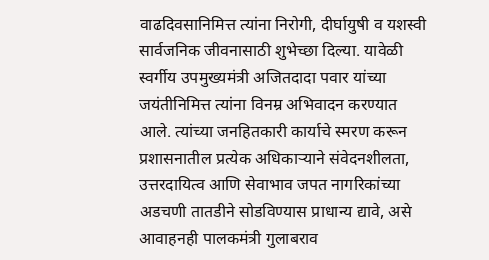वाढदिवसानिमित्त त्यांना निरोगी, दीर्घायुषी व यशस्वी सार्वजनिक जीवनासाठी शुभेच्छा दिल्या. यावेळी स्वर्गीय उपमुख्यमंत्री अजितदादा पवार यांच्या जयंतीनिमित्त त्यांना विनम्र अभिवादन करण्यात आले. त्यांच्या जनहितकारी कार्याचे स्मरण करून प्रशासनातील प्रत्येक अधिकाऱ्याने संवेदनशीलता, उत्तरदायित्व आणि सेवाभाव जपत नागरिकांच्या अडचणी तातडीने सोडविण्यास प्राधान्य द्यावे, असे आवाहनही पालकमंत्री गुलाबराव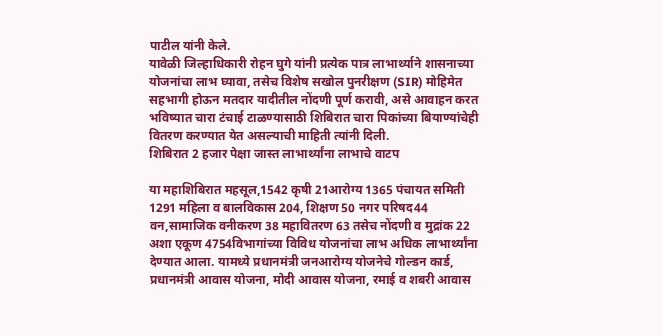पाटील यांनी केले.
यावेळी जिल्हाधिकारी रोहन घुगे यांनी प्रत्येक पात्र लाभार्थ्याने शासनाच्या योजनांचा लाभ घ्यावा, तसेच विशेष सखोल पुनरीक्षण (SIR) मोहिमेत सहभागी होऊन मतदार यादीतील नोंदणी पूर्ण करावी, असे आवाहन करत भविष्यात चारा टंचाई टाळण्यासाठी शिबिरात चारा पिकांच्या बियाण्यांचेही वितरण करण्यात येत असल्याची माहिती त्यांनी दिली.
शिबिरात 2 हजार पेक्षा जास्त लाभार्थ्यांना लाभाचे वाटप

या महाशिबिरात महसूल,1542 कृषी 21आरोग्य 1365 पंचायत समिती 1291 महिला व बालविकास 204, शिक्षण 50 नगर परिषद44 वन,सामाजिक वनीकरण 38 महावितरण 63 तसेच नोंदणी व मुद्रांक 22 अशा एकूण 4754विभागांच्या विविध योजनांचा लाभ अधिक लाभार्थ्यांना देण्यात आला. यामध्ये प्रधानमंत्री जनआरोग्य योजनेचे गोल्डन कार्ड, प्रधानमंत्री आवास योजना, मोदी आवास योजना, रमाई व शबरी आवास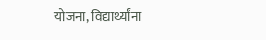योजना, विद्यार्थ्यांना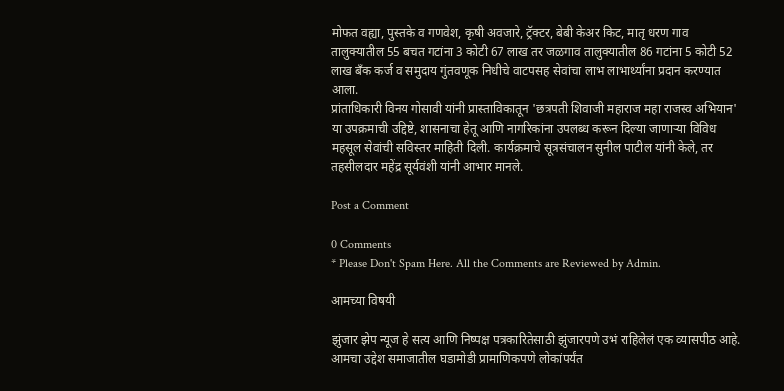मोफत वह्या, पुस्तके व गणवेश, कृषी अवजारे, ट्रॅक्टर, बेबी केअर किट, मातृ धरण गाव तालुक्यातील 55 बचत गटांना 3 कोटी 67 लाख तर जळगाव तालुक्यातील 86 गटांना 5 कोटी 52 लाख बँक कर्ज व समुदाय गुंतवणूक निधीचे वाटपसह सेवांचा लाभ लाभार्थ्यांना प्रदान करण्यात आला.
प्रांताधिकारी विनय गोसावी यांनी प्रास्ताविकातून 'छत्रपती शिवाजी महाराज महा राजस्व अभियान' या उपक्रमाची उद्दिष्टे, शासनाचा हेतू आणि नागरिकांना उपलब्ध करून दिल्या जाणाऱ्या विविध महसूल सेवांची सविस्तर माहिती दिली. कार्यक्रमाचे सूत्रसंचालन सुनील पाटील यांनी केले, तर तहसीलदार महेंद्र सूर्यवंशी यांनी आभार मानले.

Post a Comment

0 Comments
* Please Don't Spam Here. All the Comments are Reviewed by Admin.

आमच्या विषयी

झुंजार झेप न्यूज हे सत्य आणि निष्पक्ष पत्रकारितेसाठी झुंजारपणे उभं राहिलेलं एक व्यासपीठ आहे. आमचा उद्देश समाजातील घडामोडी प्रामाणिकपणे लोकांपर्यंत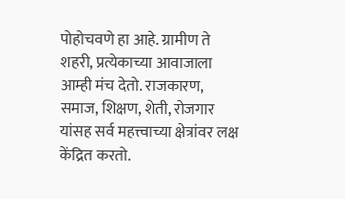पोहोचवणे हा आहे. ग्रामीण ते शहरी, प्रत्येकाच्या आवाजाला आम्ही मंच देतो. राजकारण, समाज, शिक्षण, शेती, रोजगार यांसह सर्व महत्त्वाच्या क्षेत्रांवर लक्ष केंद्रित करतो.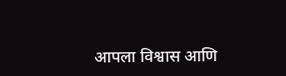आपला विश्वास आणि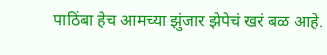पाठिंबा हेच आमच्या झुंजार झेपेचं खरं बळ आहे.